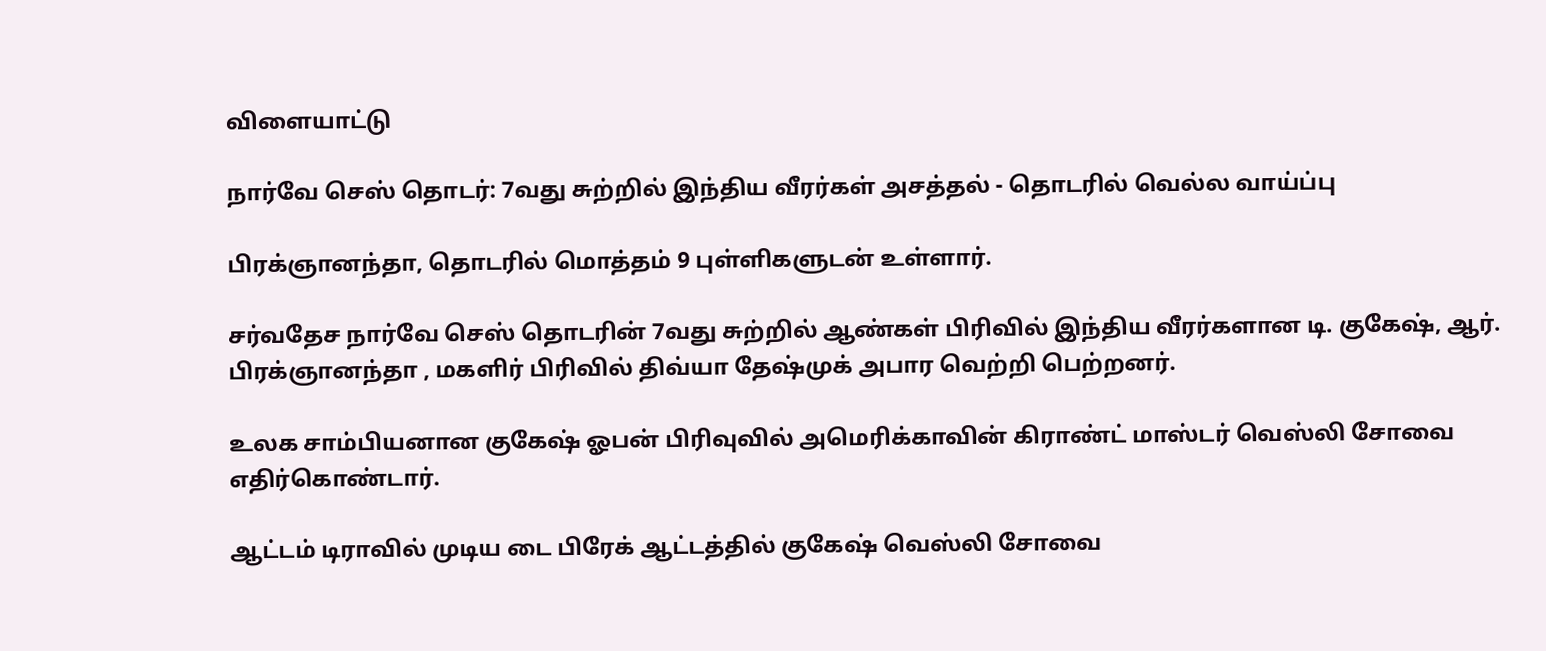விளையாட்டு

நார்வே செஸ் தொடர்: 7வது சுற்றில் இந்திய வீரர்கள் அசத்தல் - தொடரில் வெல்ல வாய்ப்பு

பிரக்ஞானந்தா, தொடரில் மொத்தம் 9 புள்ளிகளுடன் உள்ளார்.

சர்வதேச நார்வே செஸ் தொடரின் 7வது சுற்றில் ஆண்கள் பிரிவில் இந்திய வீரர்களான டி. குகேஷ், ஆர். பிரக்ஞானந்தா , மகளிர் பிரிவில் திவ்யா தேஷ்முக் அபார வெற்றி பெற்றனர்.

உலக சாம்பியனான குகேஷ் ஓபன் பிரிவுவில் அமெரிக்காவின் கிராண்ட் மாஸ்டர் வெஸ்லி சோவை எதிர்கொண்டார்.

ஆட்டம் டிராவில் முடிய டை பிரேக் ஆட்டத்தில் குகேஷ் வெஸ்லி சோவை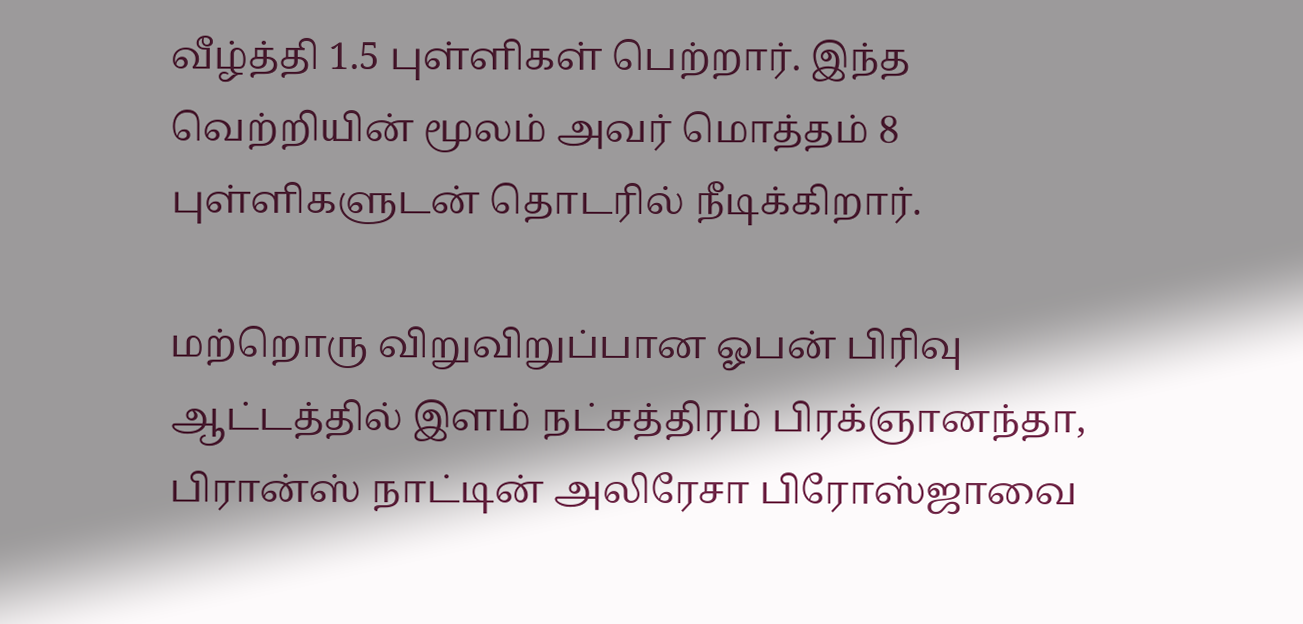வீழ்த்தி 1.5 புள்ளிகள் பெற்றார். இந்த வெற்றியின் மூலம் அவர் மொத்தம் 8 புள்ளிகளுடன் தொடரில் நீடிக்கிறார்.

மற்றொரு விறுவிறுப்பான ஓபன் பிரிவு ஆட்டத்தில் இளம் நட்சத்திரம் பிரக்ஞானந்தா, பிரான்ஸ் நாட்டின் அலிரேசா பிரோஸ்ஜாவை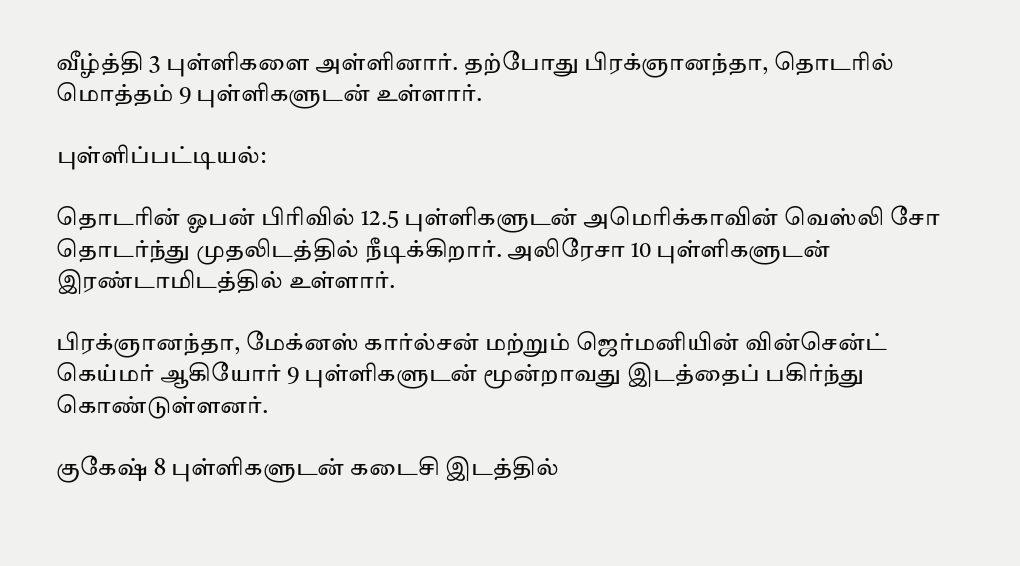வீழ்த்தி 3 புள்ளிகளை அள்ளினார். தற்போது பிரக்ஞானந்தா, தொடரில் மொத்தம் 9 புள்ளிகளுடன் உள்ளார்.

புள்ளிப்பட்டியல்:

தொடரின் ஓபன் பிரிவில் 12.5 புள்ளிகளுடன் அமெரிக்காவின் வெஸ்லி சோ தொடர்ந்து முதலிடத்தில் நீடிக்கிறார். அலிரேசா 10 புள்ளிகளுடன் இரண்டாமிடத்தில் உள்ளார்.

பிரக்ஞானந்தா, மேக்னஸ் கார்ல்சன் மற்றும் ஜெர்மனியின் வின்சென்ட் கெய்மர் ஆகியோர் 9 புள்ளிகளுடன் மூன்றாவது இடத்தைப் பகிர்ந்து கொண்டுள்ளனர்.

குகேஷ் 8 புள்ளிகளுடன் கடைசி இடத்தில்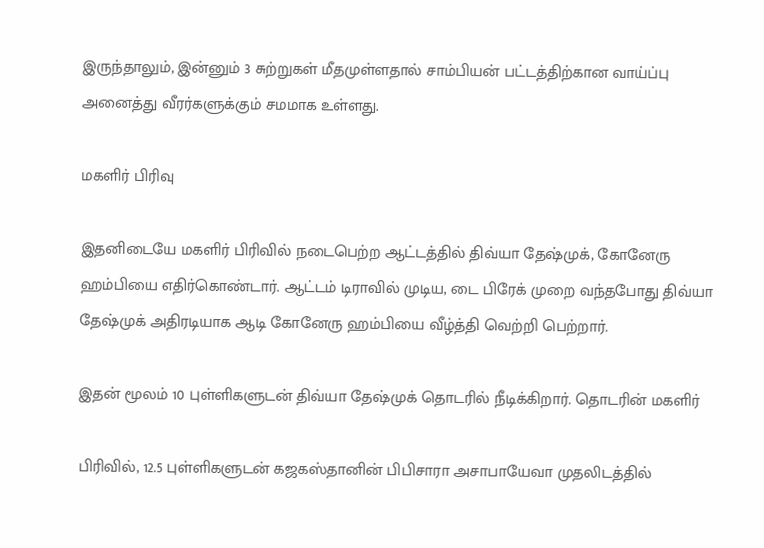இருந்தாலும், இன்னும் 3 சுற்றுகள் மீதமுள்ளதால் சாம்பியன் பட்டத்திற்கான வாய்ப்பு அனைத்து வீரர்களுக்கும் சமமாக உள்ளது.

மகளிர் பிரிவு

இதனிடையே மகளிர் பிரிவில் நடைபெற்ற ஆட்டத்தில் திவ்யா தேஷ்முக், கோனேரு ஹம்பியை எதிர்கொண்டார். ஆட்டம் டிராவில் முடிய, டை பிரேக் முறை வந்தபோது திவ்யா தேஷ்முக் அதிரடியாக ஆடி கோனேரு ஹம்பியை வீழ்த்தி வெற்றி பெற்றார்.

இதன் மூலம் 10 புள்ளிகளுடன் திவ்யா தேஷ்முக் தொடரில் நீடிக்கிறார். தொடரின் மகளிர்

பிரிவில், 12.5 புள்ளிகளுடன் கஜகஸ்தானின் பிபிசாரா அசாபாயேவா முதலிடத்தில்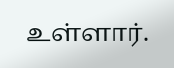உள்ளார்.